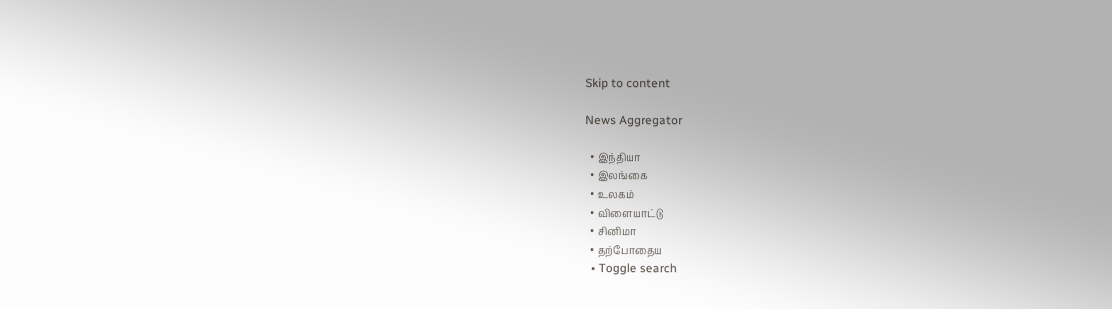Skip to content

News Aggregator

  • இந்தியா
  • இலங்கை
  • உலகம்
  • விளையாட்டு
  • சினிமா
  • தற்போதைய
  • Toggle search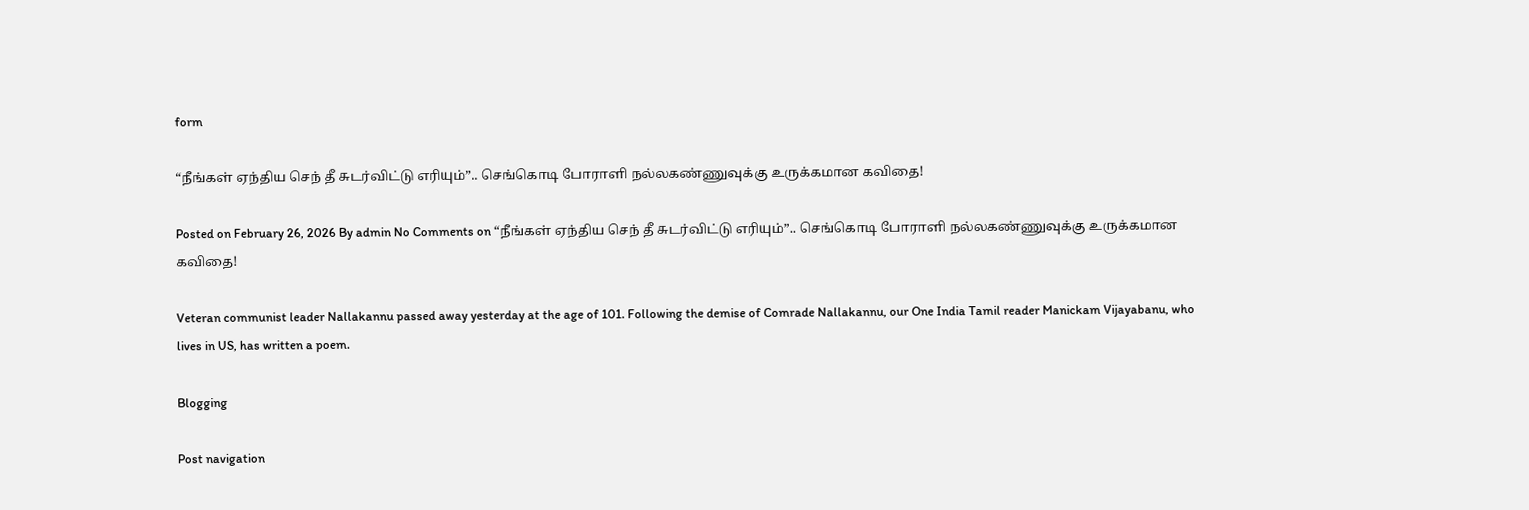form

“நீங்கள் ஏந்திய செந் தீ சுடர்விட்டு எரியும்”.. செங்கொடி போராளி நல்லகண்ணுவுக்கு உருக்கமான கவிதை!

Posted on February 26, 2026 By admin No Comments on “நீங்கள் ஏந்திய செந் தீ சுடர்விட்டு எரியும்”.. செங்கொடி போராளி நல்லகண்ணுவுக்கு உருக்கமான கவிதை!

Veteran communist leader Nallakannu passed away yesterday at the age of 101. Following the demise of Comrade Nallakannu, our One India Tamil reader Manickam Vijayabanu, who lives in US, has written a poem.

Blogging

Post navigation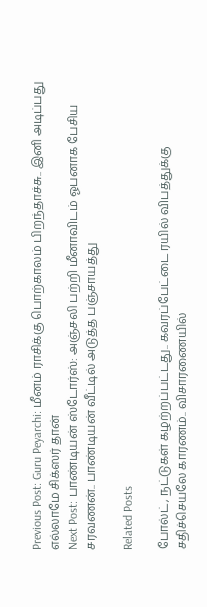Previous Post: Guru Peyarchi: மீனம் ராசிக்கு பொற்காலம் பிறந்தாச்சு.. இனி அடிப்பது எல்லாமே சிக்ஸர் தான்
Next Post: பாண்டியன் ஸ்டோர்ஸ்: அஞ்சலி பற்றி மீனாவிடம் ஓபனாக பேசிய சரவணன்.. பாண்டியன் வீட்டில் அடுத்த பஞ்சாயத்து

Related Posts

போல்ட், நட்டுகள் கழற்றப்பட்டது.. கவரப்பேட்டை ரயில் விபத்துக்கு சதிச்செயலே காரணம்.. விசாரணையில்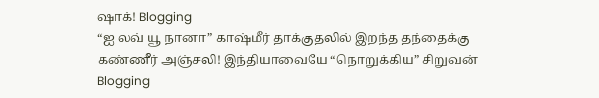ஷாக்! Blogging
“ஐ லவ் யூ நானா” காஷ்மீர் தாக்குதலில் இறந்த தந்தைக்கு கண்ணீர் அஞ்சலி! இந்தியாவையே “நொறுக்கிய” சிறுவன் Blogging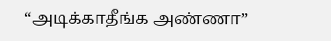“அடிக்காதீங்க அண்ணா”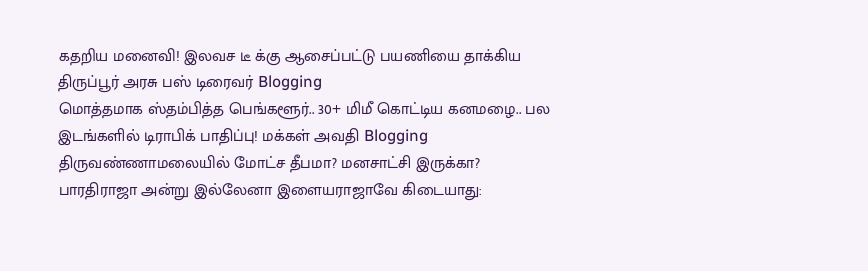கதறிய மனைவி! இலவச டீ க்கு ஆசைப்பட்டு பயணியை தாக்கிய திருப்பூர் அரசு பஸ் டிரைவர் Blogging
மொத்தமாக ஸ்தம்பித்த பெங்களூர்.. 30+ மிமீ கொட்டிய கனமழை.. பல இடங்களில் டிராபிக் பாதிப்பு! மக்கள் அவதி Blogging
திருவண்ணாமலையில் மோட்ச தீபமா? மனசாட்சி இருக்கா? பாரதிராஜா அன்று இல்லேனா இளையராஜாவே கிடையாது: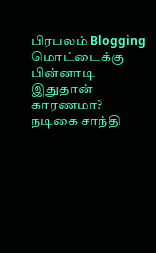பிரபலம் Blogging
மொட்டைக்கு பின்னாடி இதுதான் காரணமா? நடிகை சாந்தி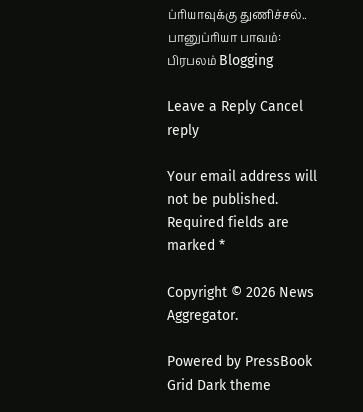ப்ரியாவுக்கு துணிச்சல்.. பானுப்ரியா பாவம்: பிரபலம் Blogging

Leave a Reply Cancel reply

Your email address will not be published. Required fields are marked *

Copyright © 2026 News Aggregator.

Powered by PressBook Grid Dark theme